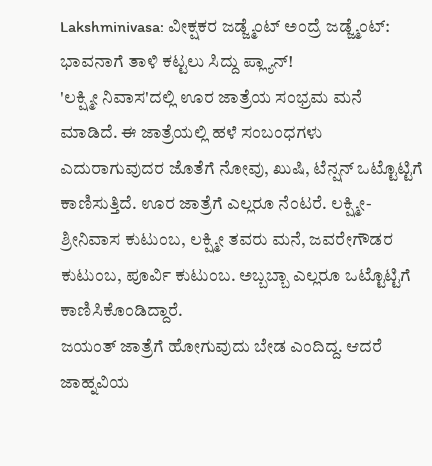Lakshminivasa: ವೀಕ್ಷಕರ ಜಡ್ಜ್ಮೆಂಟ್ ಅಂದ್ರೆ ಜಡ್ಜ್ಮೆಂಟ್: ಭಾವನಾಗೆ ತಾಳಿ ಕಟ್ಟಲು ಸಿದ್ದು ಪ್ಲ್ಯಾನ್!
'ಲಕ್ಷ್ಮೀ ನಿವಾಸ'ದಲ್ಲಿ ಊರ ಜಾತ್ರೆಯ ಸಂಭ್ರಮ ಮನೆ ಮಾಡಿದೆ. ಈ ಜಾತ್ರೆಯಲ್ಲಿ ಹಳೆ ಸಂಬಂಧಗಳು ಎದುರಾಗುವುದರ ಜೊತೆಗೆ ನೋವು, ಖುಷಿ, ಟೆನ್ಷನ್ ಒಟ್ಟೊಟ್ಟಿಗೆ ಕಾಣಿಸುತ್ತಿದೆ. ಊರ ಜಾತ್ರೆಗೆ ಎಲ್ಲರೂ ನೆಂಟರೆ. ಲಕ್ಷ್ಮೀ-ಶ್ರೀನಿವಾಸ ಕುಟುಂಬ, ಲಕ್ಷ್ಮೀ ತವರು ಮನೆ, ಜವರೇಗೌಡರ ಕುಟುಂಬ, ಪೂರ್ವಿ ಕುಟುಂಬ. ಅಬ್ಬಬ್ಬಾ ಎಲ್ಲರೂ ಒಟ್ಟೊಟ್ಟಿಗೆ ಕಾಣಿಸಿಕೊಂಡಿದ್ದಾರೆ.
ಜಯಂತ್ ಜಾತ್ರೆಗೆ ಹೋಗುವುದು ಬೇಡ ಎಂದಿದ್ದ. ಆದರೆ ಜಾಹ್ನವಿಯ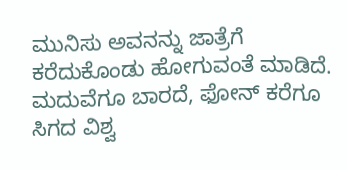ಮುನಿಸು ಅವನನ್ನು ಜಾತ್ರೆಗೆ ಕರೆದುಕೊಂಡು ಹೋಗುವಂತೆ ಮಾಡಿದೆ. ಮದುವೆಗೂ ಬಾರದೆ, ಫೋನ್ ಕರೆಗೂ ಸಿಗದ ವಿಶ್ವ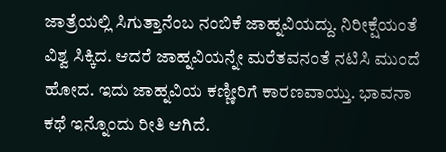ಜಾತ್ರೆಯಲ್ಲಿ ಸಿಗುತ್ತಾನೆಂಬ ನಂಬಿಕೆ ಜಾಹ್ನವಿಯದ್ದು. ನಿರೀಕ್ಷೆಯಂತೆ ವಿಶ್ವ ಸಿಕ್ಕಿದ. ಆದರೆ ಜಾಹ್ನವಿಯನ್ನೇ ಮರೆತವನಂತೆ ನಟಿಸಿ ಮುಂದೆ ಹೋದ. ಇದು ಜಾಹ್ನವಿಯ ಕಣ್ಣೀರಿಗೆ ಕಾರಣವಾಯ್ತು. ಭಾವನಾ ಕಥೆ ಇನ್ನೊಂದು ರೀತಿ ಆಗಿದೆ.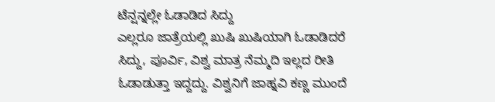ಟೆನ್ಷನ್ನಲ್ಲೇ ಓಡಾಡಿದ ಸಿದ್ದು
ಎಲ್ಲರೂ ಜಾತ್ರೆಯಲ್ಲಿ ಖುಷಿ ಖುಷಿಯಾಗಿ ಓಡಾಡಿದರೆ ಸಿದ್ದು, ಪೂರ್ವಿ, ವಿಶ್ವ ಮಾತ್ರ ನೆಮ್ಮದಿ ಇಲ್ಲದ ರೀತಿ ಓಡಾಡುತ್ತಾ ಇದ್ದದ್ದು. ವಿಶ್ವನಿಗೆ ಜಾಹ್ನವಿ ಕಣ್ಣ ಮುಂದೆ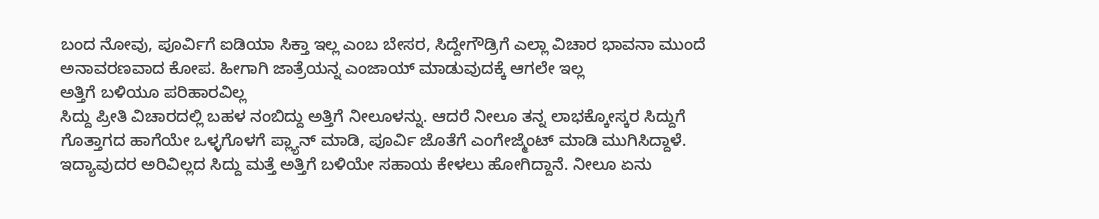ಬಂದ ನೋವು, ಪೂರ್ವಿಗೆ ಐಡಿಯಾ ಸಿಕ್ತಾ ಇಲ್ಲ ಎಂಬ ಬೇಸರ, ಸಿದ್ದೇಗೌಡ್ರಿಗೆ ಎಲ್ಲಾ ವಿಚಾರ ಭಾವನಾ ಮುಂದೆ ಅನಾವರಣವಾದ ಕೋಪ. ಹೀಗಾಗಿ ಜಾತ್ರೆಯನ್ನ ಎಂಜಾಯ್ ಮಾಡುವುದಕ್ಕೆ ಆಗಲೇ ಇಲ್ಲ
ಅತ್ತಿಗೆ ಬಳಿಯೂ ಪರಿಹಾರವಿಲ್ಲ
ಸಿದ್ದು ಪ್ರೀತಿ ವಿಚಾರದಲ್ಲಿ ಬಹಳ ನಂಬಿದ್ದು ಅತ್ತಿಗೆ ನೀಲೂಳನ್ನು. ಆದರೆ ನೀಲೂ ತನ್ನ ಲಾಭಕ್ಕೋಸ್ಕರ ಸಿದ್ದುಗೆ ಗೊತ್ತಾಗದ ಹಾಗೆಯೇ ಒಳ್ಳಗೊಳಗೆ ಪ್ಲ್ಯಾನ್ ಮಾಡಿ, ಪೂರ್ವಿ ಜೊತೆಗೆ ಎಂಗೇಜ್ಮೆಂಟ್ ಮಾಡಿ ಮುಗಿಸಿದ್ದಾಳೆ. ಇದ್ಯಾವುದರ ಅರಿವಿಲ್ಲದ ಸಿದ್ದು ಮತ್ತೆ ಅತ್ತಿಗೆ ಬಳಿಯೇ ಸಹಾಯ ಕೇಳಲು ಹೋಗಿದ್ದಾನೆ. ನೀಲೂ ಏನು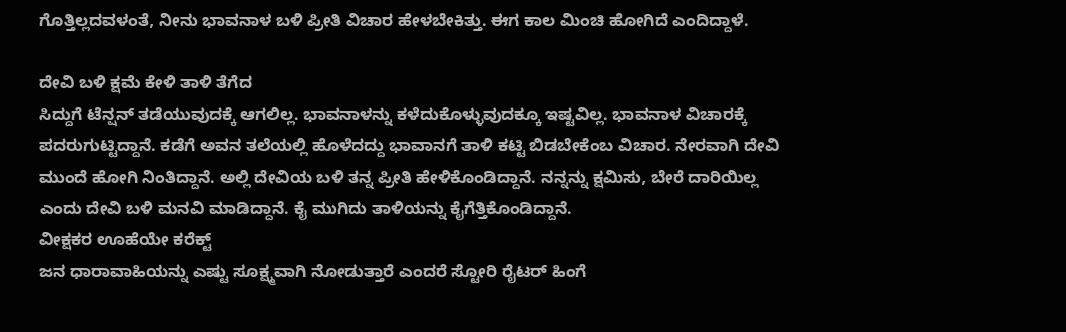ಗೊತ್ತಿಲ್ಲದವಳಂತೆ, ನೀನು ಭಾವನಾಳ ಬಳಿ ಪ್ರೀತಿ ವಿಚಾರ ಹೇಳಬೇಕಿತ್ತು. ಈಗ ಕಾಲ ಮಿಂಚಿ ಹೋಗಿದೆ ಎಂದಿದ್ದಾಳೆ.

ದೇವಿ ಬಳಿ ಕ್ಷಮೆ ಕೇಳಿ ತಾಳಿ ತೆಗೆದ
ಸಿದ್ದುಗೆ ಟೆನ್ಷನ್ ತಡೆಯುವುದಕ್ಕೆ ಆಗಲಿಲ್ಲ. ಭಾವನಾಳನ್ನು ಕಳೆದುಕೊಳ್ಳುವುದಕ್ಕೂ ಇಷ್ಟವಿಲ್ಲ. ಭಾವನಾಳ ವಿಚಾರಕ್ಕೆ ಪದರುಗುಟ್ಟಿದ್ದಾನೆ. ಕಡೆಗೆ ಅವನ ತಲೆಯಲ್ಲಿ ಹೊಳೆದದ್ದು ಭಾವಾನಗೆ ತಾಳಿ ಕಟ್ಟಿ ಬಿಡಬೇಕೆಂಬ ವಿಚಾರ. ನೇರವಾಗಿ ದೇವಿ ಮುಂದೆ ಹೋಗಿ ನಿಂತಿದ್ದಾನೆ. ಅಲ್ಲಿ ದೇವಿಯ ಬಳಿ ತನ್ನ ಪ್ರೀತಿ ಹೇಳಿಕೊಂಡಿದ್ದಾನೆ. ನನ್ನನ್ನು ಕ್ಷಮಿಸು, ಬೇರೆ ದಾರಿಯಿಲ್ಲ ಎಂದು ದೇವಿ ಬಳಿ ಮನವಿ ಮಾಡಿದ್ದಾನೆ. ಕೈ ಮುಗಿದು ತಾಳಿಯನ್ನು ಕೈಗೆತ್ತಿಕೊಂಡಿದ್ದಾನೆ.
ವೀಕ್ಷಕರ ಊಹೆಯೇ ಕರೆಕ್ಟ್
ಜನ ಧಾರಾವಾಹಿಯನ್ನು ಎಷ್ಟು ಸೂಕ್ಷ್ಮವಾಗಿ ನೋಡುತ್ತಾರೆ ಎಂದರೆ ಸ್ಟೋರಿ ರೈಟರ್ ಹಿಂಗೆ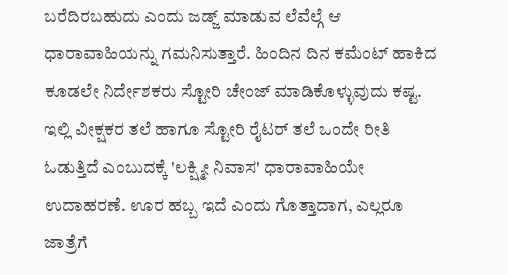ಬರೆದಿರಬಹುದು ಎಂದು ಜಡ್ಜ್ ಮಾಡುವ ಲೆವೆಲ್ಗೆ ಆ ಧಾರಾವಾಹಿಯನ್ನು ಗಮನಿಸುತ್ತಾರೆ. ಹಿಂದಿನ ದಿನ ಕಮೆಂಟ್ ಹಾಕಿದ ಕೂಡಲೇ ನಿರ್ದೇಶಕರು ಸ್ಟೋರಿ ಚೇಂಜ್ ಮಾಡಿಕೊಳ್ಳುವುದು ಕಷ್ಟ. ಇಲ್ಲಿ ವೀಕ್ಷಕರ ತಲೆ ಹಾಗೂ ಸ್ಟೋರಿ ರೈಟರ್ ತಲೆ ಒಂದೇ ರೀತಿ ಓಡುತ್ತಿದೆ ಎಂಬುದಕ್ಕೆ 'ಲಕ್ಷ್ಮೀ ನಿವಾಸ' ಧಾರಾವಾಹಿಯೇ ಉದಾಹರಣೆ. ಊರ ಹಬ್ಬ ಇದೆ ಎಂದು ಗೊತ್ತಾದಾಗ, ಎಲ್ಲರೂ ಜಾತ್ರೆಗೆ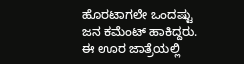ಹೊರಟಾಗಲೇ ಒಂದಷ್ಟು ಜನ ಕಮೆಂಟ್ ಹಾಕಿದ್ದರು. ಈ ಊರ ಜಾತ್ರೆಯಲ್ಲಿ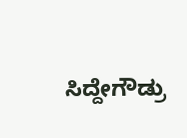ಸಿದ್ದೇಗೌಡ್ರು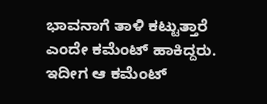ಭಾವನಾಗೆ ತಾಳಿ ಕಟ್ಟುತ್ತಾರೆ ಎಂದೇ ಕಮೆಂಟ್ ಹಾಕಿದ್ದರು. ಇದೀಗ ಆ ಕಮೆಂಟ್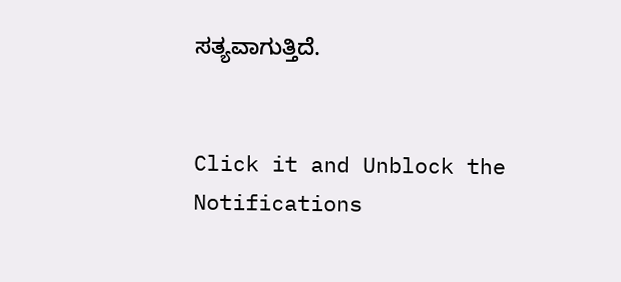ಸತ್ಯವಾಗುತ್ತಿದೆ.


Click it and Unblock the Notifications